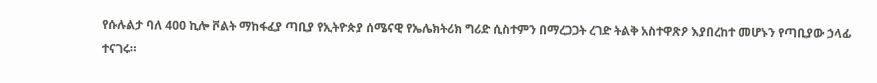የሱሉልታ ባለ 400 ኪሎ ቮልት ማከፋፈያ ጣቢያ የኢትዮጵያ ሰሜናዊ የኤሌክትሪክ ግሪድ ሲስተምን በማረጋጋት ረገድ ትልቅ አስተዋጽዖ እያበረከተ መሆኑን የጣቢያው ኃላፊ ተናገሩ።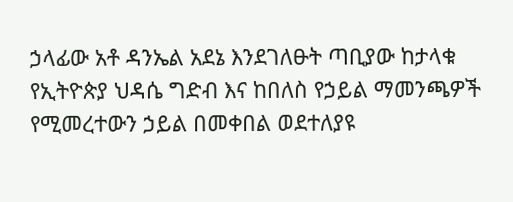ኃላፊው አቶ ዳንኤል አደኔ እንደገለፁት ጣቢያው ከታላቁ የኢትዮጵያ ህዳሴ ግድብ እና ከበለስ የኃይል ማመንጫዎች የሚመረተውን ኃይል በመቀበል ወደተለያዩ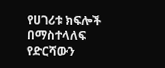የሀገሪቱ ክፍሎች በማስተላለፍ የድርሻውን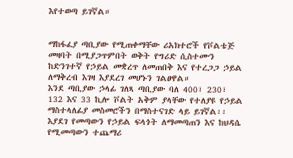እየተወጣ ይገኛል።


ማከፋፈያ ጣቢያው የሚጠቀማቸው ሪአክተሮች የቮልቴጅ መዛባት በሚያጋጥምበት ወቅት የግሪድ ሲስተሙን ከድንገተኛ የኃይል መቋረጥ ለመጠበቅ እና የተረጋጋ ኃይል ለማቅረብ እገዛ እያደረገ መሆኑን ገልፀዋል።
እንደ ጣቢያው ኃላፊ ገለጻ ጣቢያው ባለ 400፣ 230፣ 132 እና 33 ኪሎ ቮልት አቅም ያላቸው የተለያዩ የኃይል ማስተላለፊያ መስመሮችን በማስተናገድ ላይ ይገኛል፡፡
እያደገ የመጣውን የኃይል ፍላጎት ለማመጣጠን እና ከህዳሴ የሚመጣውን ተጨማሪ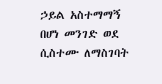ኃይል አስተማማኝ በሆነ መንገድ ወደ ሲስተሙ ለማስገባት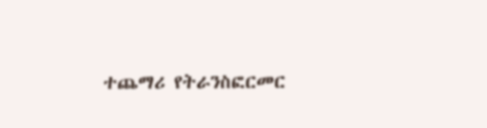ተጨማሪ የትራንስፎርመር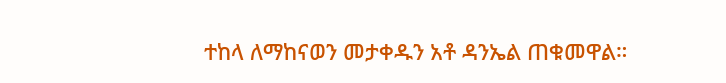ተከላ ለማከናወን መታቀዱን አቶ ዳንኤል ጠቁመዋል።